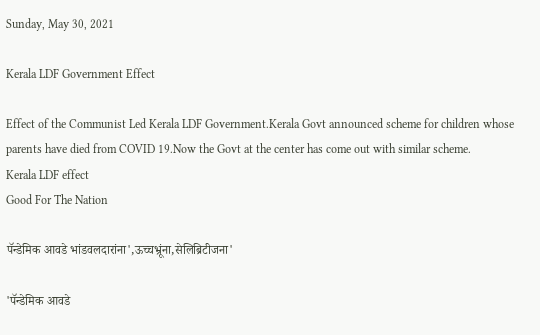Sunday, May 30, 2021

Kerala LDF Government Effect

Effect of the Communist Led Kerala LDF Government.Kerala Govt announced scheme for children whose parents have died from COVID 19.Now the Govt at the center has come out with similar scheme.
Kerala LDF effect
Good For The Nation

पॅन्डेमिक आवडे भांडवलदारांना',ऊच्चभ्रूंना,सेलिब्रिटीजना'

'पॅन्डेमिक आवडे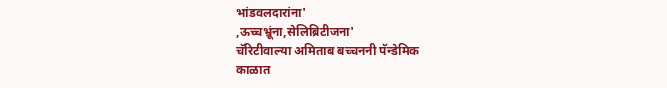भांडवलदारांना'
,ऊच्चभ्रूंना,सेलिब्रिटीजना'
चॅरिटीवाल्या अमिताब बच्चननी पॅन्डेमिक
काळात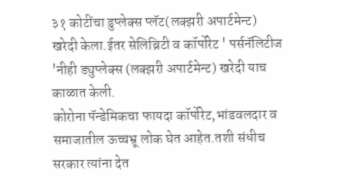३१ कोटींचा डुप्लेक्स प्लॅट(लक्झरी अपार्टमेन्ट) खरेदी केला.ईतर सेलिब्रिटी व कॉर्पोरेट ' पर्सनॅलिटीज 'नीही ड्युप्लेक्स (लक्झरी अपार्टमेन्ट) खरेदी याच काळात केली.
कोरोना पॅन्डेमिकचा फायदा कॉर्पोरेट,भांडवलदार व समाजातील ऊच्चभ्रू लोक घेत आहेत.तशी संधीच सरकार त्यांना देत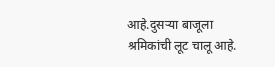आहे.दुसऱ्या बाजूला श्रमिकांची लूट चालू आहे.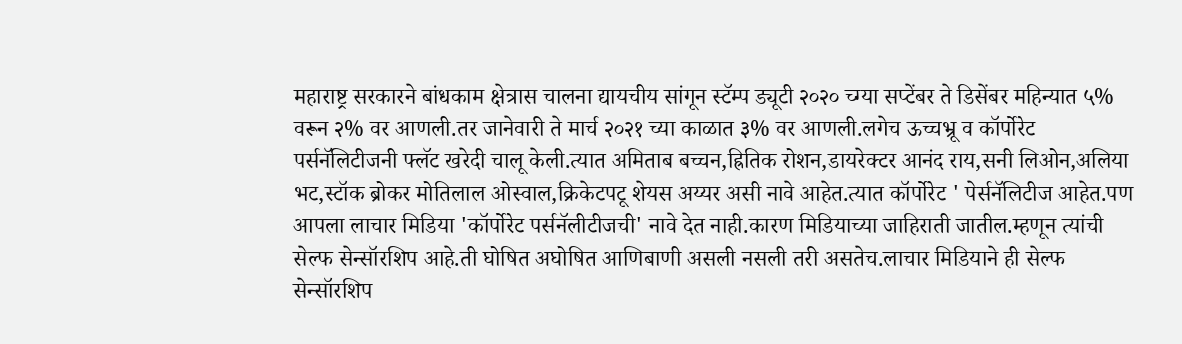महाराष्ट्र सरकारने बांधकाम क्षेत्रास चालना द्यायचीय सांगून स्टॅम्प ड्यूटी २०२० च्ग्या सप्टेंबर ते डिसेंबर महिन्यात ५% वरून २% वर आणली.तर जानेवारी ते मार्च २०२१ च्या काळात ३% वर आणली.लगेच ऊच्चभ्रू व कॉर्पोरेट पर्सनॅलिटीजनी फ्लॅट खरेदी चालू केली.त्यात अमिताब बच्चन,ह्रितिक रोशन,डायरेक्टर आनंद राय,सनी लिओन,अलिया भट,स्टॉक ब्रोकर मोतिलाल ओस्वाल,क्रिकेटपटू शेयस अय्यर असी नावे आहेत.त्यात कॉर्पोरेट ' पेर्सनॅलिटीज आहेत.पण आपला लाचार मिडिया 'कॉर्पोरेट पर्सनॅलीटीजची' नावे देत नाही.कारण मिडियाच्या जाहिराती जातील.म्हणून त्यांची सेल्फ सेन्सॉरशिप आहे.ती घोषित अघोषित आणिबाणी असली नसली तरी असतेच.लाचार मिडियाने ही सेल्फ सेन्सॉरशिप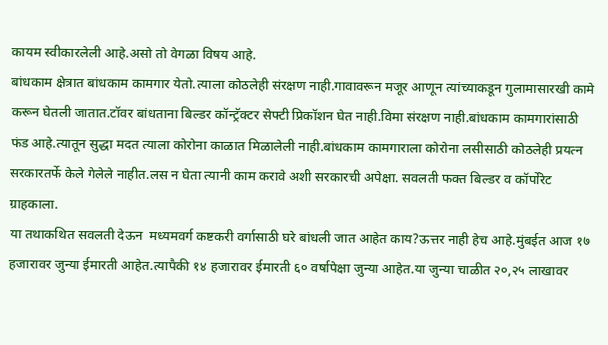कायम स्वीकारलेली आहे.असो तो वेगळा विषय आहे.
बांधकाम क्षेत्रात बांधकाम कामगार येतो.त्याला कोठलेही संरक्षण नाही.गावावरून मजूर आणून त्यांच्याकडून गुलामासारखी कामे करून घेतली जातात.टॉवर बांधताना बिल्डर कॉन्ट्रॅक्टर सेफ्टी प्रिकॉशन घेत नाही.विमा संरक्षण नाही.बांधकाम कामगारांसाठी फंड आहे.त्यातून सुद्धा मदत त्याला कोरोना काळात मिळालेली नाही.बांधकाम कामगाराला कोरोना लसीसाठी कोठलेही प्रयत्न सरकारतर्फे केले गेलेले नाहीत.लस न घेता त्यानी काम करावे अशी सरकारची अपेक्षा. सवलती फक्त बिल्डर व कॉर्पोरेट ग्राहकाला.
या तथाकथित सवलती देऊन  मध्यमवर्ग कष्टकरी वर्गासाठी घरे बांधली जात आहेत काय?ऊत्तर नाही हेच आहे.मुंबईत आज १७ हजारावर जुन्या ईमारती आहेत.त्यापैकी १४ हजारावर ईमारती ६० वर्षापेक्षा जुन्या आहेत.या जुन्या चाळीत २०,२५ लाखावर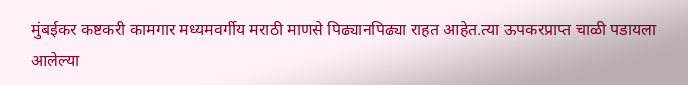मुंबईकर कष्टकरी कामगार मध्यमवर्गीय मराठी माणसे पिढ्यानपिढ्या राहत आहेत.त्या ऊपकरप्राप्त चाळी पडायला आलेल्या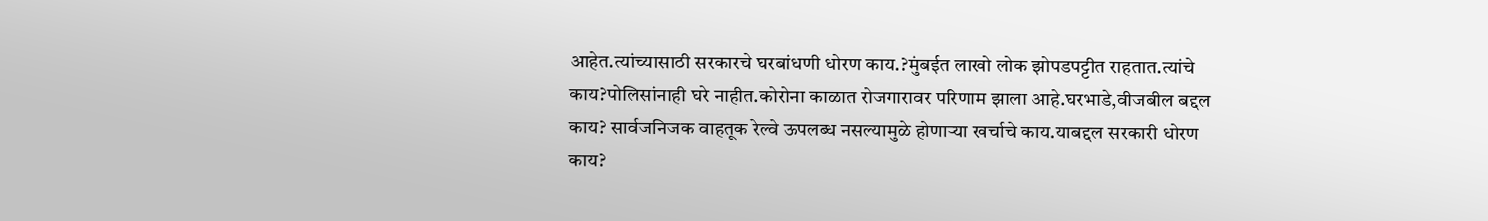आहेत.त्यांच्यासाठी सरकारचे घरबांधणी धोरण काय.?मुंबईत लाखो लोक झोपडपट्टीत राहतात.त्यांचे काय?पोलिसांनाही घरे नाहीत.कोरोना काळात रोजगारावर परिणाम झाला आहे.घरभाडे,वीजबील बद्दल काय? सार्वजनिजक वाहतूक रेल्वे ऊपलब्ध नसल्यामुळे होणाऱ्या खर्चाचे काय.याबद्दल सरकारी धोरण काय?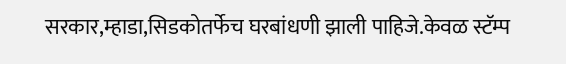सरकार,म्हाडा,सिडकोतर्फेच घरबांधणी झाली पाहिजे.केवळ स्टॅम्प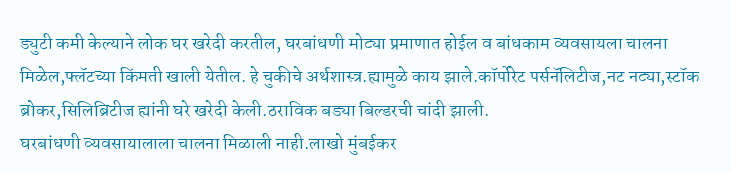ड्युटी कमी केल्याने लोक घर खरेदी करतील, घरबांधणी मोट्या प्रमाणात होईल व बांधकाम व्यवसायला चालना मिळेल,फ्लॅटच्या किंमती खाली येतील. हे चुकीचे अर्थशास्त्र.ह्यामुळे काय झाले.कॉर्पोरेट पर्सनॅलिटीज,नट नट्या,स्टॉक ब्रोकर,सिलिब्रिटीज ह्यांनी घरे खरेदी केली.ठराविक बड्या बिल्डरची चांदी झाली.
घरबांधणी व्यवसायालाला चालना मिळाली नाही.लाखो मुंबईकर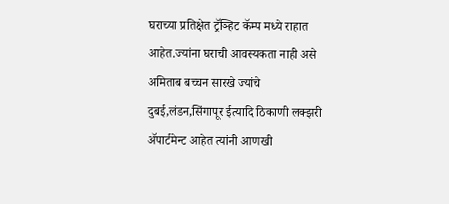घराच्या प्रतिक्षेत ट्रॅञ्हिट कॅम्प मध्ये राहात आहेत.ज्यांना घराची आवस्यकता नाही असे अमिताब बच्चन सारखे ज्यांचे दुबई,लंडन,सिंगापूर ईत्यादि ठिकाणी लक्झरी ॲपार्टमेन्ट आहेत त्यांनी आणखी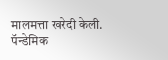मालमत्ता खरेदी केली.
पॅन्डेमिक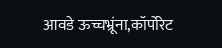आवडे ऊच्चभ्रूंना,कॉर्पोरेट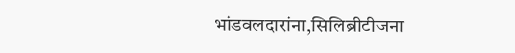भांडवलदारांना,सिलिब्रीटीजना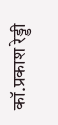कॉ.प्रकाश रेड्डी